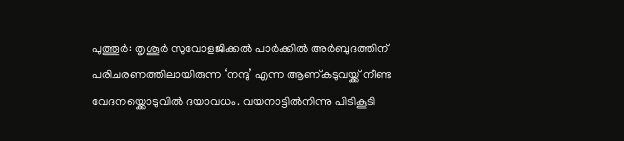പുത്തൂർ: തൃശൂർ സുവോളജിക്കൽ പാർക്കിൽ അർബുദത്തിന് പരിചരണത്തിലായിരുന്ന ‘നന്ദു’ എന്ന ആണ്കടുവയ്ക്ക് നീണ്ട വേദനയ്ക്കൊടുവിൽ ദയാവധം. വയനാട്ടിൽനിന്നു പിടികൂടി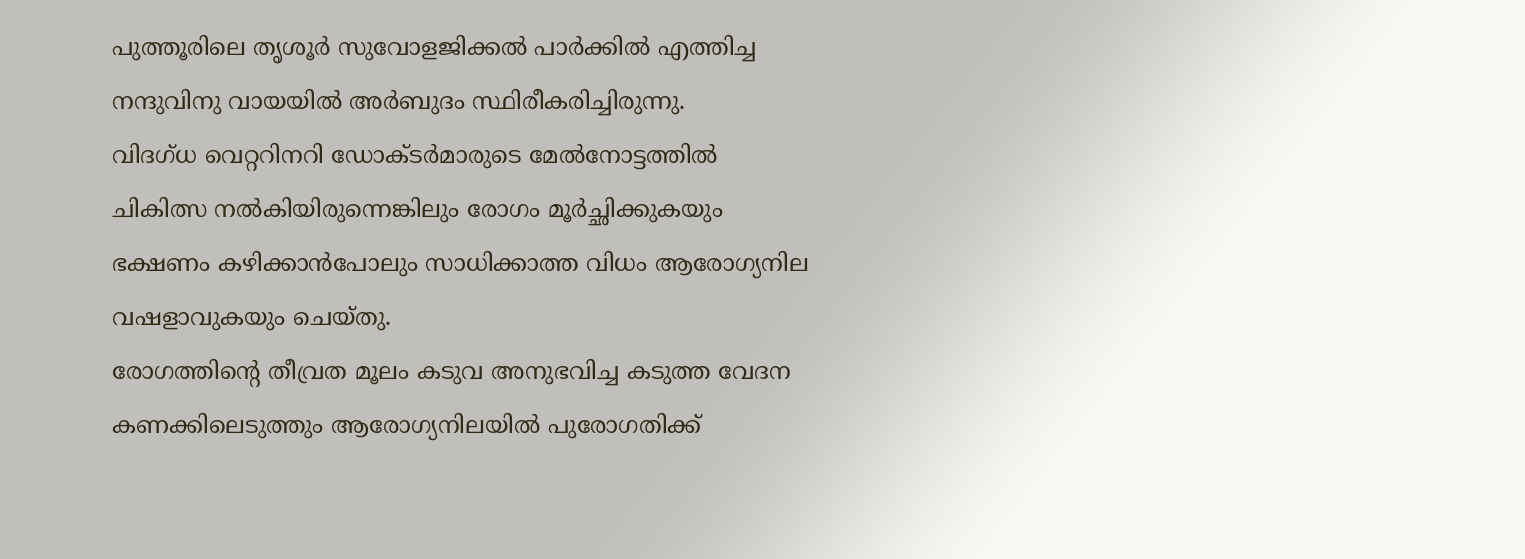പുത്തൂരിലെ തൃശൂർ സുവോളജിക്കൽ പാർക്കിൽ എത്തിച്ച നന്ദുവിനു വായയിൽ അർബുദം സ്ഥിരീകരിച്ചിരുന്നു.
വിദഗ്ധ വെറ്ററിനറി ഡോക്ടർമാരുടെ മേൽനോട്ടത്തിൽ ചികിത്സ നൽകിയിരുന്നെങ്കിലും രോഗം മൂർച്ഛിക്കുകയും ഭക്ഷണം കഴിക്കാൻപോലും സാധിക്കാത്ത വിധം ആരോഗ്യനില വഷളാവുകയും ചെയ്തു.
രോഗത്തിന്റെ തീവ്രത മൂലം കടുവ അനുഭവിച്ച കടുത്ത വേദന കണക്കിലെടുത്തും ആരോഗ്യനിലയിൽ പുരോഗതിക്ക്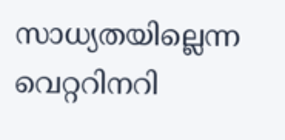സാധ്യതയില്ലെന്ന വെറ്ററിനറി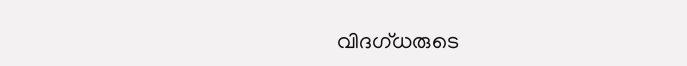വിദഗ്ധരുടെ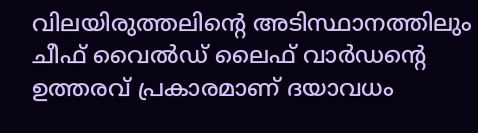വിലയിരുത്തലിന്റെ അടിസ്ഥാനത്തിലും ചീഫ് വൈൽഡ് ലൈഫ് വാർഡന്റെ ഉത്തരവ് പ്രകാരമാണ് ദയാവധം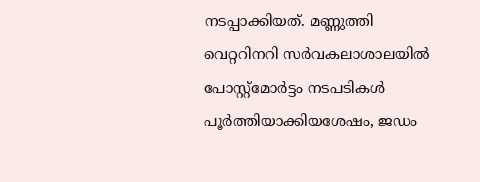നടപ്പാക്കിയത്. മണ്ണുത്തി വെറ്ററിനറി സർവകലാശാലയിൽ പോസ്റ്റ്മോർട്ടം നടപടികൾ പൂർത്തിയാക്കിയശേഷം, ജഡം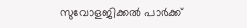സുവോളജിക്കൽ പാർക്ക്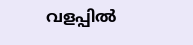വളപ്പിൽ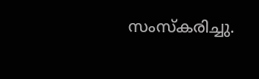സംസ്കരിച്ചു.